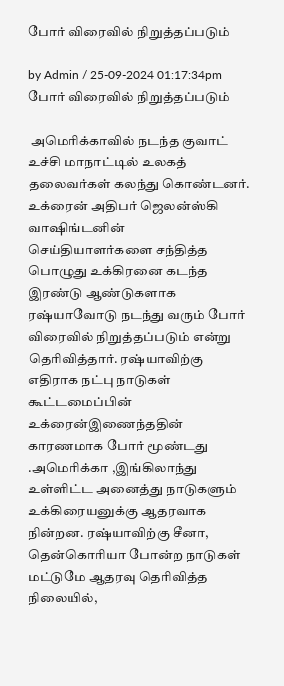போர் விரைவில் நிறுத்தப்படும்

by Admin / 25-09-2024 01:17:34pm
போர் விரைவில் நிறுத்தப்படும்

 அமெரிக்காவில் நடந்த குவாட் உச்சி மாநாட்டில் உலகத் தலைவர்கள் கலந்து கொண்டனர். உக்ரைன் அதிபர் ஜெலன்ஸ்கி வாஷிங்டனின் செய்தியாளர்களை சந்தித்த பொழுது உக்கிரனை கடந்த இரண்டு ஆண்டுகளாக ரஷ்யாவோடு நடந்து வரும் போர் விரைவில் நிறுத்தப்படும் என்று தெரிவித்தார். ரஷ்யாவிற்கு எதிராக நட்பு நாடுகள் கூட்டமைப்பின் உக்ரைன்இணைந்ததின் காரணமாக போர் மூண்டது .அமெரிக்கா ,இங்கிலாந்து உள்ளிட்ட அனைத்து நாடுகளும் உக்கிரையனுக்கு ஆதரவாக நின்றன. ரஷ்யாவிற்கு சீனா, தென்கொரியா போன்ற நாடுகள் மட்டுமே ஆதரவு தெரிவித்த நிலையில்,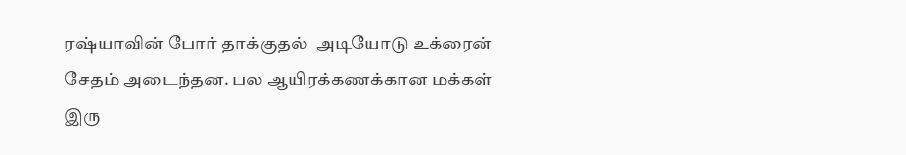ரஷ்யாவின் போர் தாக்குதல்  அடியோடு உக்ரைன் சேதம் அடைந்தன. பல ஆயிரக்கணக்கான மக்கள் இரு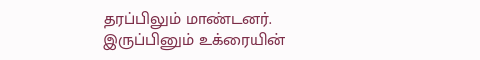தரப்பிலும் மாண்டனர். இருப்பினும் உக்ரையின்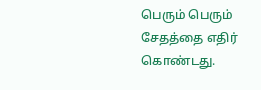பெரும் பெரும் சேதத்தை எதிர் கொண்டது.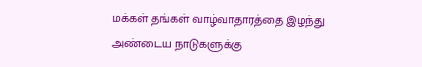மக்கள் தங்கள் வாழ்வாதாரத்தை இழந்து அண்டைய நாடுகளுக்கு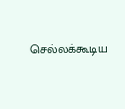செல்லக்கூடிய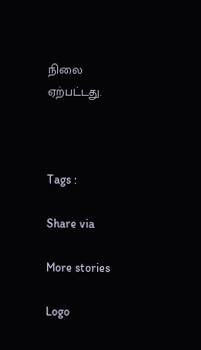நிலை ஏற்பட்டது.



Tags :

Share via

More stories

Logo